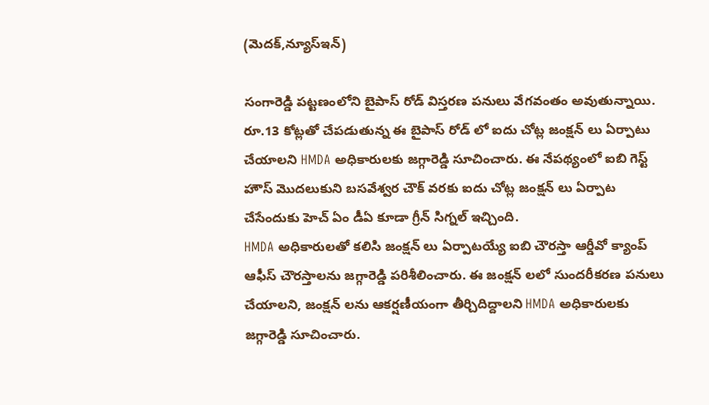(మెదక్,న్యూస్ఇన్)

సంగారెడ్డి పట్టణంలోని బైపాస్ రోడ్ విస్తరణ పనులు వేగవంతం అవుతున్నాయి. రూ.13 కోట్లతో చేపడుతున్న ఈ బైపాస్ రోడ్ లో ఐదు చోట్ల జంక్షన్ లు ఏర్పాటు చేయాలని HMDA అధికారులకు జగ్గారెడ్డి సూచించారు. ఈ నేపథ్యంలో ఐబి గెస్ట్ హౌస్ మొదలుకుని బసవేశ్వర చౌక్ వరకు ఐదు చోట్ల జంక్షన్ లు ఏర్పాట చేసేందుకు హెచ్ ఏం డీఏ కూడా గ్రీన్ సిగ్నల్ ఇచ్చింది.
HMDA అధికారులతో కలిసి జంక్షన్ లు ఏర్పాటయ్యే ఐబి చౌరస్తా ఆర్డీవో క్యాంప్ ఆఫీస్ చౌరస్తాలను జగ్గారెడ్డి పరిశీలించారు. ఈ జంక్షన్ లలో సుందరీకరణ పనులు చేయాలని, జంక్షన్ లను ఆకర్షణీయంగా తీర్చిదిద్దాలని HMDA అధికారులకు జగ్గారెడ్డి సూచించారు.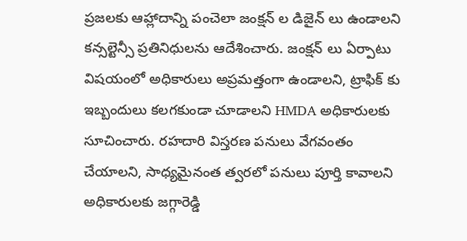ప్రజలకు ఆహ్లాదాన్ని పంచెలా జంక్షన్ ల డిజైన్ లు ఉండాలని కన్సల్టెన్సీ ప్రతినిధులను ఆదేశించారు. జంక్షన్ లు ఏర్పాటు విషయంలో అధికారులు అప్రమత్తంగా ఉండాలని, ట్రాఫిక్ కు ఇబ్బందులు కలగకుండా చూడాలని HMDA అధికారులకు సూచించారు. రహదారి విస్తరణ పనులు వేగవంతం చేయాలని, సాధ్యమైనంత త్వరలో పనులు పూర్తి కావాలని అధికారులకు జగ్గారెడ్డి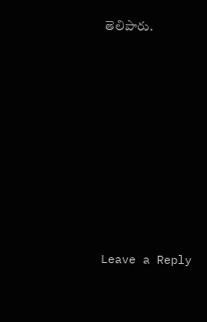తెలిపారు.










Leave a Reply